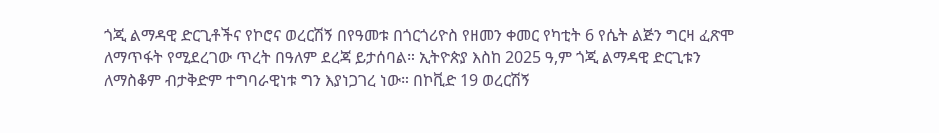ጎጂ ልማዳዊ ድርጊቶችና የኮሮና ወረርሽኝ በየዓመቱ በጎርጎሪዮስ የዘመን ቀመር የካቲት 6 የሴት ልጅን ግርዛ ፈጽሞ ለማጥፋት የሚደረገው ጥረት በዓለም ደረጃ ይታሰባል። ኢትዮጵያ እስከ 2025 ዓ,ም ጎጂ ልማዳዊ ድርጊቱን ለማስቆም ብታቅድም ተግባራዊነቱ ግን እያነጋገረ ነው። በኮቪድ 19 ወረርሽኝ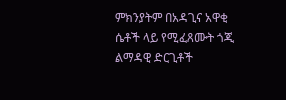ምክንያትም በአዳጊና አዋቂ ሴቶች ላይ የሚፈጸሙት ጎጂ ልማዳዊ ድርጊቶች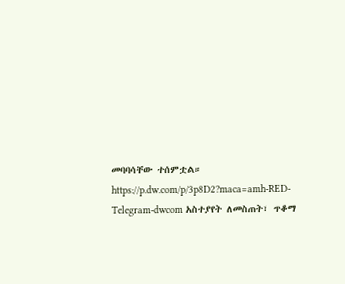መባባሳቸው ተሰምቷል። https://p.dw.com/p/3p8D2?maca=amh-RED-Telegram-dwcom አስተያየት ለመስጠት፣ ጥቆማ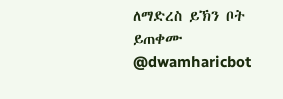ለማድረስ ይኽን ቦት ይጠቀሙ @dwamharicbot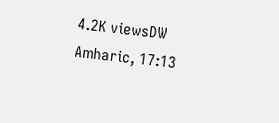4.2K viewsDW Amharic, 17:13